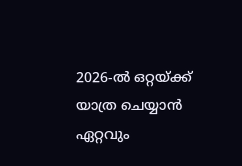2026-ൽ ഒറ്റയ്ക്ക് യാത്ര ചെയ്യാൻ ഏറ്റവും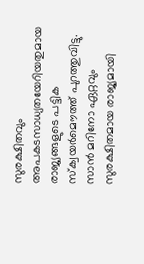സുരക്ഷിതവും അപകടസാധ്യതയേറിയതുമായ രാജ്യങ്ങളുടെ പട്ടിക സ്ക്വയർമൌത്ത് പുറത്തുവിട്ടു. സാൻ മറിനോ ഏറ്റവും സുരക്ഷിതമായ രാജ്യമായി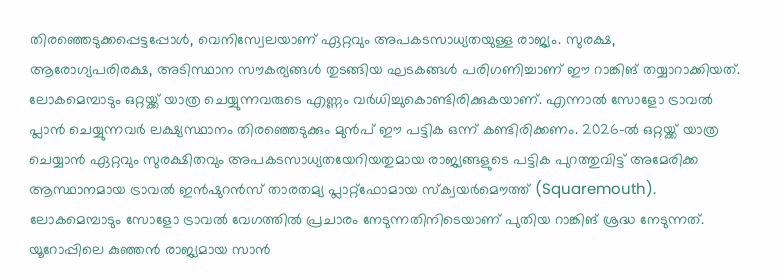തിരഞ്ഞെടുക്കപ്പെട്ടപ്പോൾ, വെനിസ്വേലയാണ് ഏറ്റവും അപകടസാധ്യതയുള്ള രാജ്യം. സുരക്ഷ, ആരോഗ്യപരിരക്ഷ, അടിസ്ഥാന സൗകര്യങ്ങൾ തുടങ്ങിയ ഘടകങ്ങൾ പരിഗണിച്ചാണ് ഈ റാങ്കിങ് തയ്യാറാക്കിയത്.
ലോകമെമ്പാടും ഒറ്റയ്ക്ക് യാത്ര ചെയ്യുന്നവരുടെ എണ്ണം വർധിച്ചുകൊണ്ടിരിക്കുകയാണ്. എന്നാൽ സോളോ ട്രാവൽ പ്ലാൻ ചെയ്യുന്നവർ ലക്ഷ്യസ്ഥാനം തിരഞ്ഞെടുക്കും മുൻപ് ഈ പട്ടിക ഒന്ന് കണ്ടിരിക്കണം. 2026-ൽ ഒറ്റയ്ക്ക് യാത്ര ചെയ്യാൻ ഏറ്റവും സുരക്ഷിതവും അപകടസാധ്യതയേറിയതുമായ രാജ്യങ്ങളുടെ പട്ടിക പുറത്തുവിട്ട് അമേരിക്ക ആസ്ഥാനമായ ട്രാവൽ ഇൻഷുറൻസ് താരതമ്യ പ്ലാറ്റ്ഫോമായ സ്ക്വയർമൌത്ത് (Squaremouth).
ലോകമെമ്പാടും സോളോ ട്രാവൽ വേഗത്തിൽ പ്രചാരം നേടുന്നതിനിടെയാണ് പുതിയ റാങ്കിങ് ശ്രദ്ധ നേടുന്നത്. യൂറോപ്പിലെ കുഞ്ഞൻ രാജ്യമായ സാൻ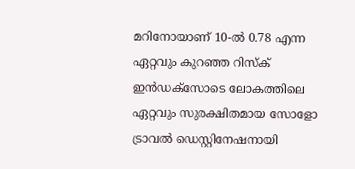മറിനോയാണ് 10-ൽ 0.78 എന്ന ഏറ്റവും കുറഞ്ഞ റിസ്ക് ഇൻഡക്സോടെ ലോകത്തിലെ ഏറ്റവും സുരക്ഷിതമായ സോളോ ട്രാവൽ ഡെസ്റ്റിനേഷനായി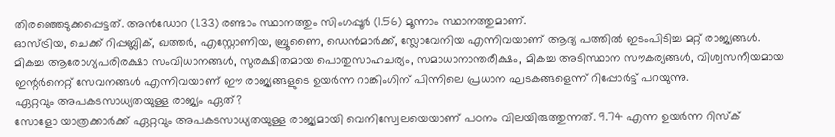തിരഞ്ഞെടുക്കപ്പെട്ടത്. അൻഡോറ (1.33) രണ്ടാം സ്ഥാനത്തും സിംഗപ്പൂർ (1.56) മൂന്നാം സ്ഥാനത്തുമാണ്.
ഓസ്ട്രിയ, ചെക്ക് റിപ്പബ്ലിക്, ഖത്തർ, എസ്റ്റോണിയ, ബ്രൂണൈ, ഡെൻമാർക്ക്, സ്ലോവേനിയ എന്നിവയാണ് ആദ്യ പത്തിൽ ഇടംപിടിച്ച മറ്റ് രാജ്യങ്ങൾ. മികച്ച ആരോഗ്യപരിരക്ഷാ സംവിധാനങ്ങൾ, സുരക്ഷിതമായ പൊതുസാഹചര്യം, സമാധാനാന്തരീക്ഷം, മികച്ച അടിസ്ഥാന സൗകര്യങ്ങൾ, വിശ്വസനീയമായ ഇന്റർനെറ്റ് സേവനങ്ങൾ എന്നിവയാണ് ഈ രാജ്യങ്ങളുടെ ഉയർന്ന റാങ്കിംഗിന് പിന്നിലെ പ്രധാന ഘടകങ്ങളെന്ന് റിപ്പോർട്ട് പറയുന്നു.
ഏറ്റവും അപകടസാധ്യതയുള്ള രാജ്യം ഏത്?
സോളോ യാത്രക്കാർക്ക് ഏറ്റവും അപകടസാധ്യതയുള്ള രാജ്യമായി വെനിസ്വേലയെയാണ് പഠനം വിലയിരുത്തുന്നത്. 9.74 എന്ന ഉയർന്ന റിസ്ക്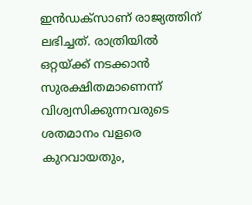ഇൻഡക്സാണ് രാജ്യത്തിന് ലഭിച്ചത്. രാത്രിയിൽ ഒറ്റയ്ക്ക് നടക്കാൻ സുരക്ഷിതമാണെന്ന് വിശ്വസിക്കുന്നവരുടെ ശതമാനം വളരെ കുറവായതും,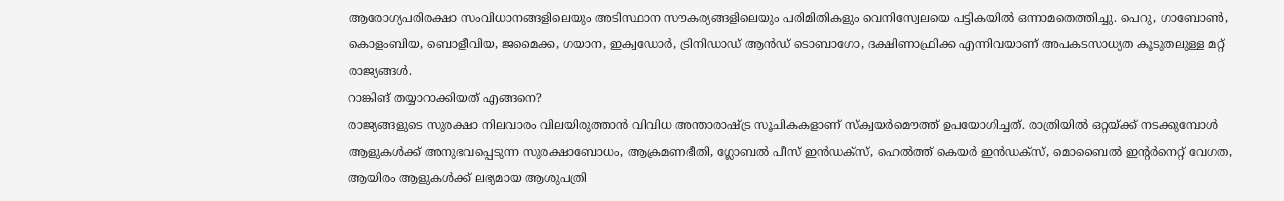ആരോഗ്യപരിരക്ഷാ സംവിധാനങ്ങളിലെയും അടിസ്ഥാന സൗകര്യങ്ങളിലെയും പരിമിതികളും വെനിസ്വേലയെ പട്ടികയിൽ ഒന്നാമതെത്തിച്ചു. പെറു, ഗാബോൺ, കൊളംബിയ, ബൊളീവിയ, ജമൈക്ക, ഗയാന, ഇക്വഡോർ, ട്രിനിഡാഡ് ആൻഡ് ടൊബാഗോ, ദക്ഷിണാഫ്രിക്ക എന്നിവയാണ് അപകടസാധ്യത കൂടുതലുള്ള മറ്റ് രാജ്യങ്ങൾ.
റാങ്കിങ് തയ്യാറാക്കിയത് എങ്ങനെ?
രാജ്യങ്ങളുടെ സുരക്ഷാ നിലവാരം വിലയിരുത്താൻ വിവിധ അന്താരാഷ്ട്ര സൂചികകളാണ് സ്ക്വയർമൌത്ത് ഉപയോഗിച്ചത്. രാത്രിയിൽ ഒറ്റയ്ക്ക് നടക്കുമ്പോൾ ആളുകൾക്ക് അനുഭവപ്പെടുന്ന സുരക്ഷാബോധം, ആക്രമണഭീതി, ഗ്ലോബൽ പീസ് ഇൻഡക്സ്, ഹെൽത്ത് കെയർ ഇൻഡക്സ്, മൊബൈൽ ഇന്റർനെറ്റ് വേഗത, ആയിരം ആളുകൾക്ക് ലഭ്യമായ ആശുപത്രി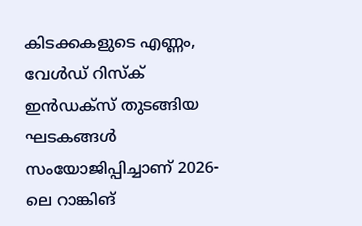കിടക്കകളുടെ എണ്ണം, വേൾഡ് റിസ്ക് ഇൻഡക്സ് തുടങ്ങിയ ഘടകങ്ങൾ സംയോജിപ്പിച്ചാണ് 2026-ലെ റാങ്കിങ്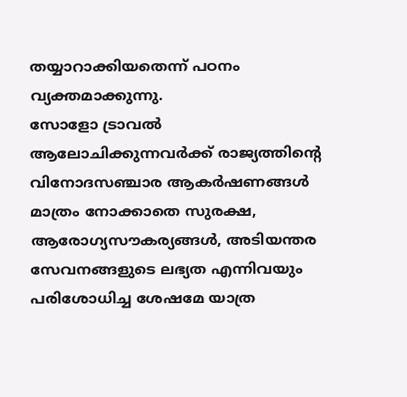തയ്യാറാക്കിയതെന്ന് പഠനം വ്യക്തമാക്കുന്നു.
സോളോ ട്രാവൽ ആലോചിക്കുന്നവർക്ക് രാജ്യത്തിന്റെ വിനോദസഞ്ചാര ആകർഷണങ്ങൾ മാത്രം നോക്കാതെ സുരക്ഷ, ആരോഗ്യസൗകര്യങ്ങൾ, അടിയന്തര സേവനങ്ങളുടെ ലഭ്യത എന്നിവയും പരിശോധിച്ച ശേഷമേ യാത്ര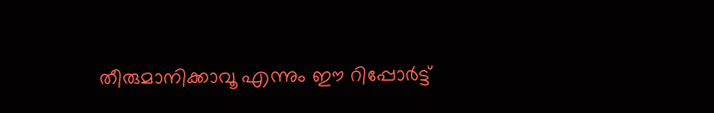തീരുമാനിക്കാവൂ എന്നും ഈ റിപ്പോർട്ട്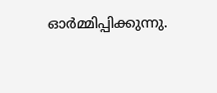ഓർമ്മിപ്പിക്കുന്നു.